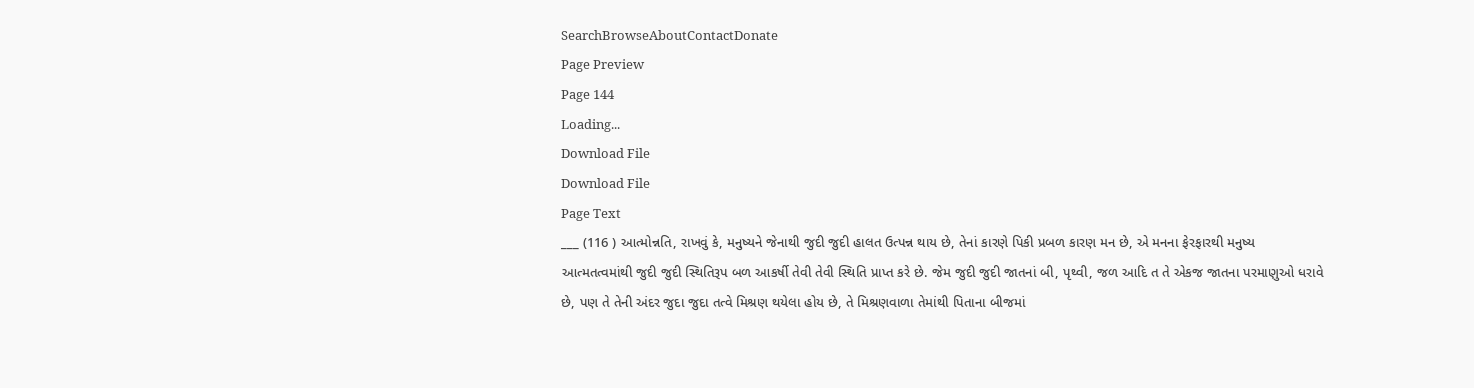SearchBrowseAboutContactDonate
Page Preview
Page 144
Loading...
Download File
Download File
Page Text
___ (116 ) આત્મોન્નતિ, રાખવું કે, મનુષ્યને જેનાથી જુદી જુદી હાલત ઉત્પન્ન થાય છે, તેનાં કારણે પિકી પ્રબળ કારણ મન છે, એ મનના ફેરફારથી મનુષ્ય આત્મતત્વમાંથી જુદી જુદી સ્થિતિરૂપ બળ આકર્ષી તેવી તેવી સ્થિતિ પ્રાપ્ત કરે છે. જેમ જુદી જુદી જાતનાં બી, પૃથ્વી, જળ આદિ ત તે એકજ જાતના પરમાણુઓ ધરાવે છે, પણ તે તેની અંદર જુદા જુદા તત્વે મિશ્રણ થયેલા હોય છે, તે મિશ્રણવાળા તેમાંથી પિતાના બીજમાં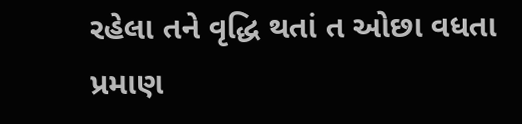રહેલા તને વૃદ્ધિ થતાં ત ઓછા વધતા પ્રમાણ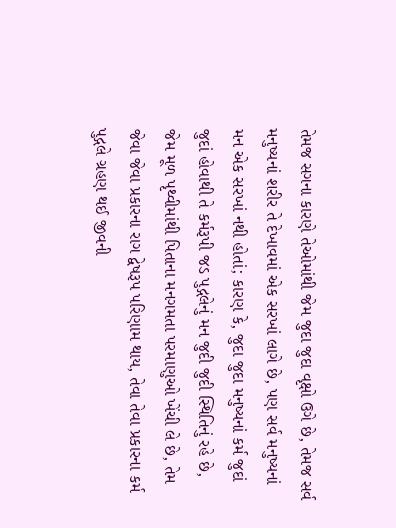તેમજ સગના કારણે તેઓમાંથી જેમ જુદા જુદા વૃક્ષો ઉગે છે, તેમજ સર્વ મનુષ્યનાં શરીર તે દેખાવમાં એક સરખાં લાગે છે, પણ સર્વ મનુષ્યનાં મન એક સરખાં નથી હોતાં; કારણ કે, જુદા જુદા મનુષ્યનાં કર્મ જુદાં જુદાં હોવાથી તે કર્મરૂપી જડ પુદ્ગલેનું મન જુદી જુદી સ્થિતિનું રહે છે, જેમ મૂળ પૃથ્વીમાંથી પિતાના મનગમતા પરમાણુઓ ખેંચી લે છે, તેમ જેવા જેવા પ્રકારના રાગ દ્વેષરૂપ પરિણામ થાય, તેવા તેવા પ્રકારના કર્મ પુદ્ગલે ગ્રહણ થઈ જીવની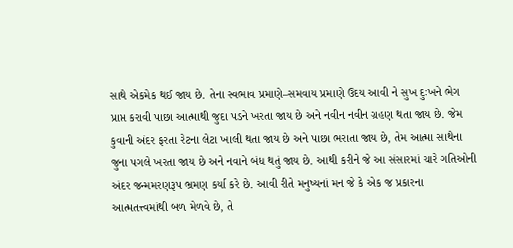સાથે એકમેક થઈ જાય છે. તેના સ્વભાવ પ્રમાણે–સમવાય પ્રમાણે ઉદય આવી ને સુખ દુઃખને ભેગ પ્રાપ્ત કરાવી પાછા આત્માથી જુદા પડને ખરતા જાય છે અને નવીન નવીન ગ્રહણ થતા જાય છે. જેમ કુવાની અંદર ફરતા રેટના લેટા ખાલી થતા જાય છે અને પાછા ભરાતા જાય છે, તેમ આત્મા સાથેના જુના પગલે ખરતા જાય છે અને નવાને બંધ થતું જાય છે. આથી કરીને જે આ સંસારમાં ચારે ગતિઓની અંદર જન્મમરણરૂપ ભ્રમણ કર્યા કરે છે. આવી રીતે મનુષ્યનાં મન જે કે એક જ પ્રકારના આત્મતત્ત્વમાંથી બળ મેળવે છે, તે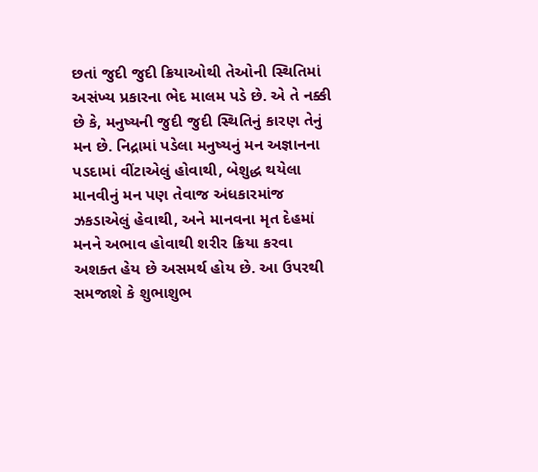છતાં જુદી જુદી ક્રિયાઓથી તેઓની સ્થિતિમાં અસંખ્ય પ્રકારના ભેદ માલમ પડે છે. એ તે નક્કી છે કે, મનુષ્યની જુદી જુદી સ્થિતિનું કારણ તેનું મન છે. નિદ્રામાં પડેલા મનુષ્યનું મન અજ્ઞાનના પડદામાં વીંટાએલું હોવાથી, બેશુદ્ધ થયેલા માનવીનું મન પણ તેવાજ અંધકારમાંજ ઝકડાએલું હેવાથી, અને માનવના મૃત દેહમાં મનને અભાવ હોવાથી શરીર ક્રિયા કરવા અશક્ત હેય છે અસમર્થ હોય છે. આ ઉપરથી સમજાશે કે શુભાશુભ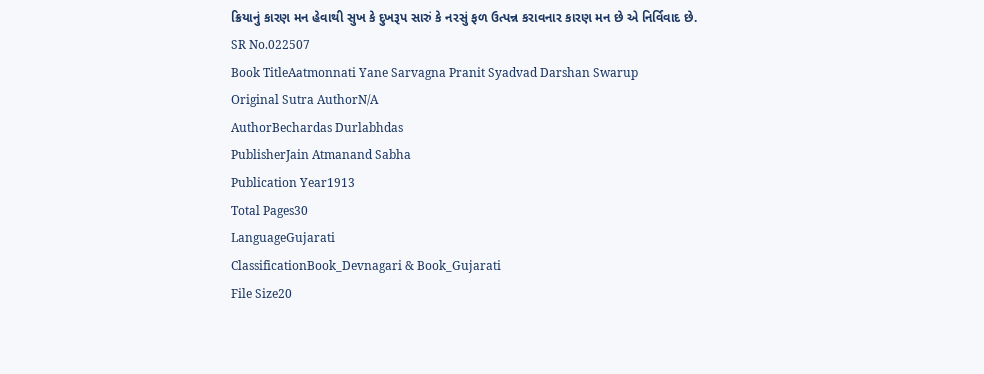ક્રિયાનું કારણ મન હેવાથી સુખ કે દુખરૂપ સારું કે નરસું ફળ ઉત્પન્ન કરાવનાર કારણ મન છે એ નિર્વિવાદ છે.
SR No.022507
Book TitleAatmonnati Yane Sarvagna Pranit Syadvad Darshan Swarup
Original Sutra AuthorN/A
AuthorBechardas Durlabhdas
PublisherJain Atmanand Sabha
Publication Year1913
Total Pages30
LanguageGujarati
ClassificationBook_Devnagari & Book_Gujarati
File Size20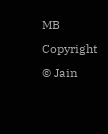MB
Copyright © Jain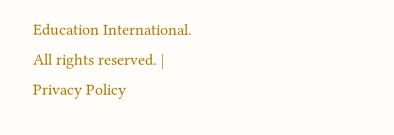Education International. All rights reserved. | Privacy Policy